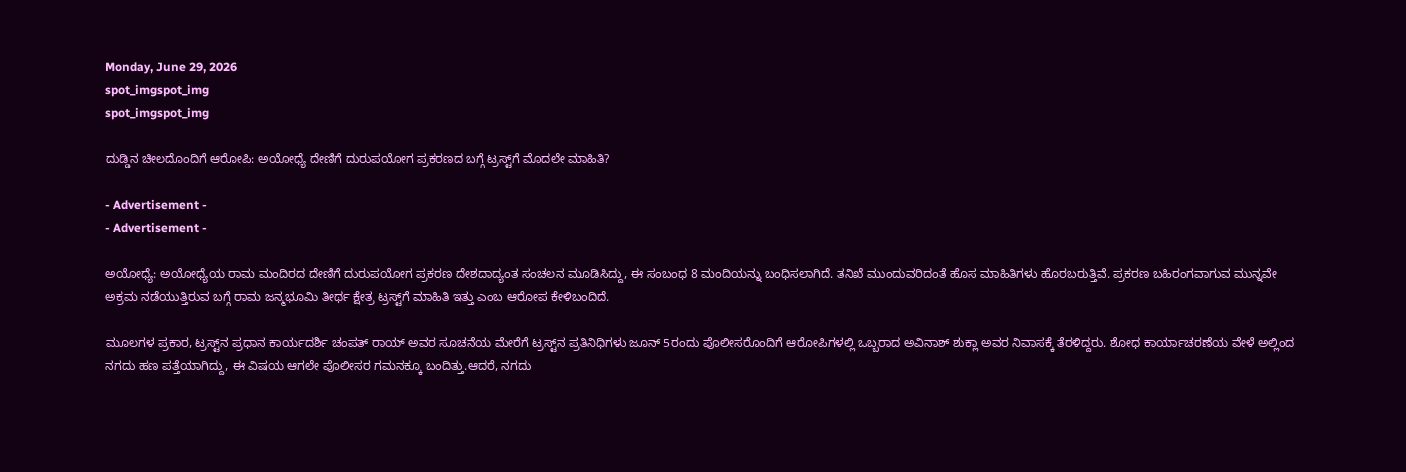Monday, June 29, 2026
spot_imgspot_img
spot_imgspot_img

ದುಡ್ಡಿನ ಚೀಲದೊಂದಿಗೆ ಆರೋಪಿ: ಅಯೋಧ್ಯೆ ದೇಣಿಗೆ ದುರುಪಯೋಗ ಪ್ರಕರಣದ ಬಗ್ಗೆ ಟ್ರಸ್ಟ್‌ಗೆ ಮೊದಲೇ ಮಾಹಿತಿ?

- Advertisement -
- Advertisement -

ಅಯೋಧ್ಯೆ: ಅಯೋಧ್ಯೆಯ ರಾಮ ಮಂದಿರದ ದೇಣಿಗೆ ದುರುಪಯೋಗ ಪ್ರಕರಣ ದೇಶದಾದ್ಯಂತ ಸಂಚಲನ ಮೂಡಿಸಿದ್ದು, ಈ ಸಂಬಂಧ 8 ಮಂದಿಯನ್ನು ಬಂಧಿಸಲಾಗಿದೆ. ತನಿಖೆ ಮುಂದುವರಿದಂತೆ ಹೊಸ ಮಾಹಿತಿಗಳು ಹೊರಬರುತ್ತಿವೆ. ಪ್ರಕರಣ ಬಹಿರಂಗವಾಗುವ ಮುನ್ನವೇ ಅಕ್ರಮ ನಡೆಯುತ್ತಿರುವ ಬಗ್ಗೆ ರಾಮ ಜನ್ಮಭೂಮಿ ತೀರ್ಥ ಕ್ಷೇತ್ರ ಟ್ರಸ್ಟ್‌ಗೆ ಮಾಹಿತಿ ಇತ್ತು ಎಂಬ ಆರೋಪ ಕೇಳಿಬಂದಿದೆ.

ಮೂಲಗಳ ಪ್ರಕಾರ, ಟ್ರಸ್ಟ್‌ನ ಪ್ರಧಾನ ಕಾರ್ಯದರ್ಶಿ ಚಂಪತ್ ರಾಯ್ ಅವರ ಸೂಚನೆಯ ಮೇರೆಗೆ ಟ್ರಸ್ಟ್‌ನ ಪ್ರತಿನಿಧಿಗಳು ಜೂನ್ 5ರಂದು ಪೊಲೀಸರೊಂದಿಗೆ ಆರೋಪಿಗಳಲ್ಲಿ ಒಬ್ಬರಾದ ಅವಿನಾಶ್ ಶುಕ್ಲಾ ಅವರ ನಿವಾಸಕ್ಕೆ ತೆರಳಿದ್ದರು. ಶೋಧ ಕಾರ್ಯಾಚರಣೆಯ ವೇಳೆ ಅಲ್ಲಿಂದ ನಗದು ಹಣ ಪತ್ತೆಯಾಗಿದ್ದು, ಈ ವಿಷಯ ಆಗಲೇ ಪೊಲೀಸರ ಗಮನಕ್ಕೂ ಬಂದಿತ್ತು.ಆದರೆ, ನಗದು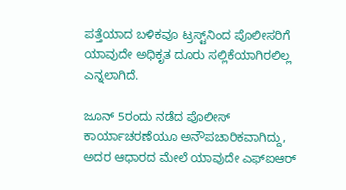ಪತ್ತೆಯಾದ ಬಳಿಕವೂ ಟ್ರಸ್ಟ್‌ನಿಂದ ಪೊಲೀಸರಿಗೆ ಯಾವುದೇ ಅಧಿಕೃತ ದೂರು ಸಲ್ಲಿಕೆಯಾಗಿರಲಿಲ್ಲ ಎನ್ನಲಾಗಿದೆ.

ಜೂನ್ 5ರಂದು ನಡೆದ ಪೊಲೀಸ್ ಕಾರ್ಯಾಚರಣೆಯೂ ಅನೌಪಚಾರಿಕವಾಗಿದ್ದು, ಅದರ ಆಧಾರದ ಮೇಲೆ ಯಾವುದೇ ಎಫ್‌ಐಆರ್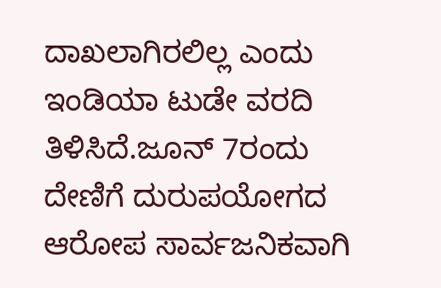ದಾಖಲಾಗಿರಲಿಲ್ಲ ಎಂದು ಇಂಡಿಯಾ ಟುಡೇ ವರದಿ ತಿಳಿಸಿದೆ.ಜೂನ್ 7ರಂದು ದೇಣಿಗೆ ದುರುಪಯೋಗದ ಆರೋಪ ಸಾರ್ವಜನಿಕವಾಗಿ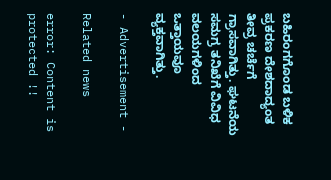ಬಹಿರಂಗಗೊಂಡ ಬಳಿಕ ಪ್ರಕರಣ ದೇಶದಾದ್ಯಂತ ತೀವ್ರ ಚರ್ಚೆಗೆ ಗ್ರಾಸವಾಗಿತ್ತು. ಘಟನೆಯ ಸಮಗ್ರ ತನಿಖೆಗೆ ವಿವಿಧ ವಲಯಗಳಿಂದ ಒತ್ತಾಯವೂ ವ್ಯಕ್ತವಾಗಿತ್ತು.

- Advertisement -

Related news

error: Content is protected !!